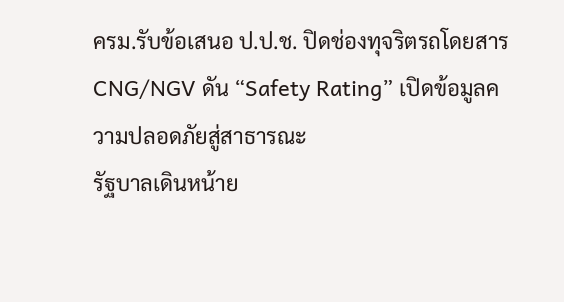ครม.รับข้อเสนอ ป.ป.ช. ปิดช่องทุจริตรถโดยสาร CNG/NGV ดัน “Safety Rating” เปิดข้อมูลความปลอดภัยสู่สาธารณะ
รัฐบาลเดินหน้าย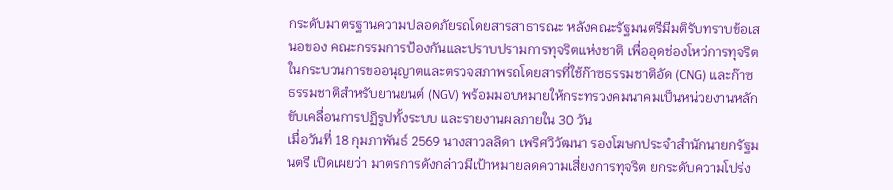กระดับมาตรฐานความปลอดภัยรถโดยสารสาธารณะ หลังคณะรัฐมนตรีมีมติรับทราบข้อเสนอของ คณะกรรมการป้องกันและปราบปรามการทุจริตแห่งชาติ เพื่ออุดช่องโหว่การทุจริตในกระบวนการขออนุญาตและตรวจสภาพรถโดยสารที่ใช้ก๊าซธรรมชาติอัด (CNG) และก๊าซธรรมชาติสำหรับยานยนต์ (NGV) พร้อมมอบหมายให้กระทรวงคมนาคมเป็นหน่วยงานหลักขับเคลื่อนการปฏิรูปทั้งระบบ และรายงานผลภายใน 30 วัน
เมื่อวันที่ 18 กุมภาพันธ์ 2569 นางสาวลลิดา เพริศวิวัฒนา รองโฆษกประจำสำนักนายกรัฐมนตรี เปิดเผยว่า มาตรการดังกล่าวมีเป้าหมายลดความเสี่ยงการทุจริต ยกระดับความโปร่ง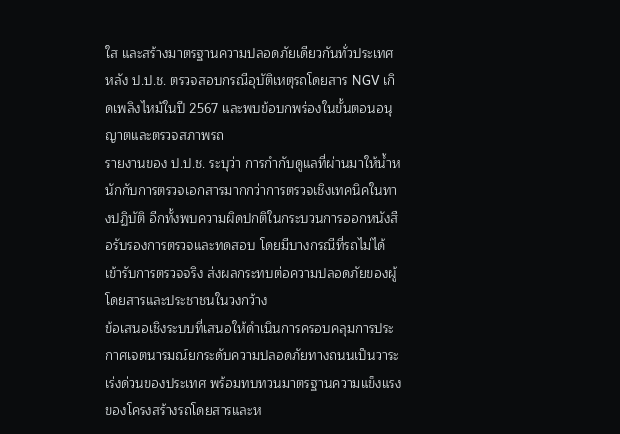ใส และสร้างมาตรฐานความปลอดภัยเดียวกันทั่วประเทศ หลัง ป.ป.ช. ตรวจสอบกรณีอุบัติเหตุรถโดยสาร NGV เกิดเพลิงไหม้ในปี 2567 และพบข้อบกพร่องในขั้นตอนอนุญาตและตรวจสภาพรถ
รายงานของ ป.ป.ช. ระบุว่า การกำกับดูแลที่ผ่านมาให้น้ำหนักกับการตรวจเอกสารมากกว่าการตรวจเชิงเทคนิคในทางปฏิบัติ อีกทั้งพบความผิดปกติในกระบวนการออกหนังสือรับรองการตรวจและทดสอบ โดยมีบางกรณีที่รถไม่ได้เข้ารับการตรวจจริง ส่งผลกระทบต่อความปลอดภัยของผู้โดยสารและประชาชนในวงกว้าง
ข้อเสนอเชิงระบบที่เสนอให้ดำเนินการครอบคลุมการประกาศเจตนารมณ์ยกระดับความปลอดภัยทางถนนเป็นวาระเร่งด่วนของประเทศ พร้อมทบทวนมาตรฐานความแข็งแรงของโครงสร้างรถโดยสารและห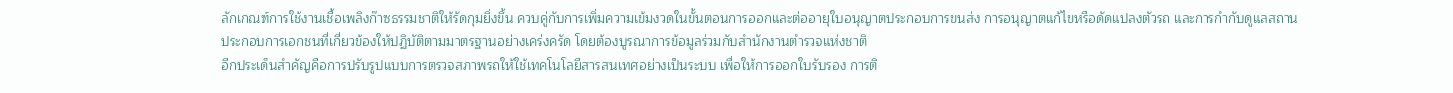ลักเกณฑ์การใช้งานเชื้อเพลิงก๊าซธรรมชาติให้รัดกุมยิ่งขึ้น ควบคู่กับการเพิ่มความเข้มงวดในขั้นตอนการออกและต่ออายุใบอนุญาตประกอบการขนส่ง การอนุญาตแก้ไขหรือดัดแปลงตัวรถ และการกำกับดูแลสถานประกอบการเอกชนที่เกี่ยวข้องให้ปฏิบัติตามมาตรฐานอย่างเคร่งครัด โดยต้องบูรณาการข้อมูลร่วมกับสำนักงานตำรวจแห่งชาติ
อีกประเด็นสำคัญคือการปรับรูปแบบการตรวจสภาพรถให้ใช้เทคโนโลยีสารสนเทศอย่างเป็นระบบ เพื่อให้การออกใบรับรอง การติ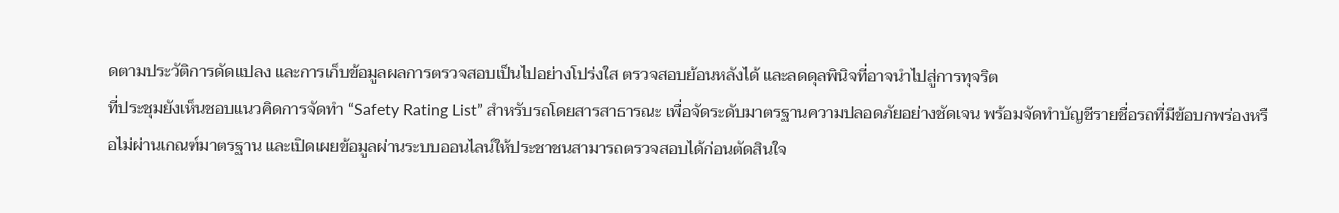ดตามประวัติการดัดแปลง และการเก็บข้อมูลผลการตรวจสอบเป็นไปอย่างโปร่งใส ตรวจสอบย้อนหลังได้ และลดดุลพินิจที่อาจนำไปสู่การทุจริต
ที่ประชุมยังเห็นชอบแนวคิดการจัดทำ “Safety Rating List” สำหรับรถโดยสารสาธารณะ เพื่อจัดระดับมาตรฐานความปลอดภัยอย่างชัดเจน พร้อมจัดทำบัญชีรายชื่อรถที่มีข้อบกพร่องหรือไม่ผ่านเกณฑ์มาตรฐาน และเปิดเผยข้อมูลผ่านระบบออนไลน์ให้ประชาชนสามารถตรวจสอบได้ก่อนตัดสินใจ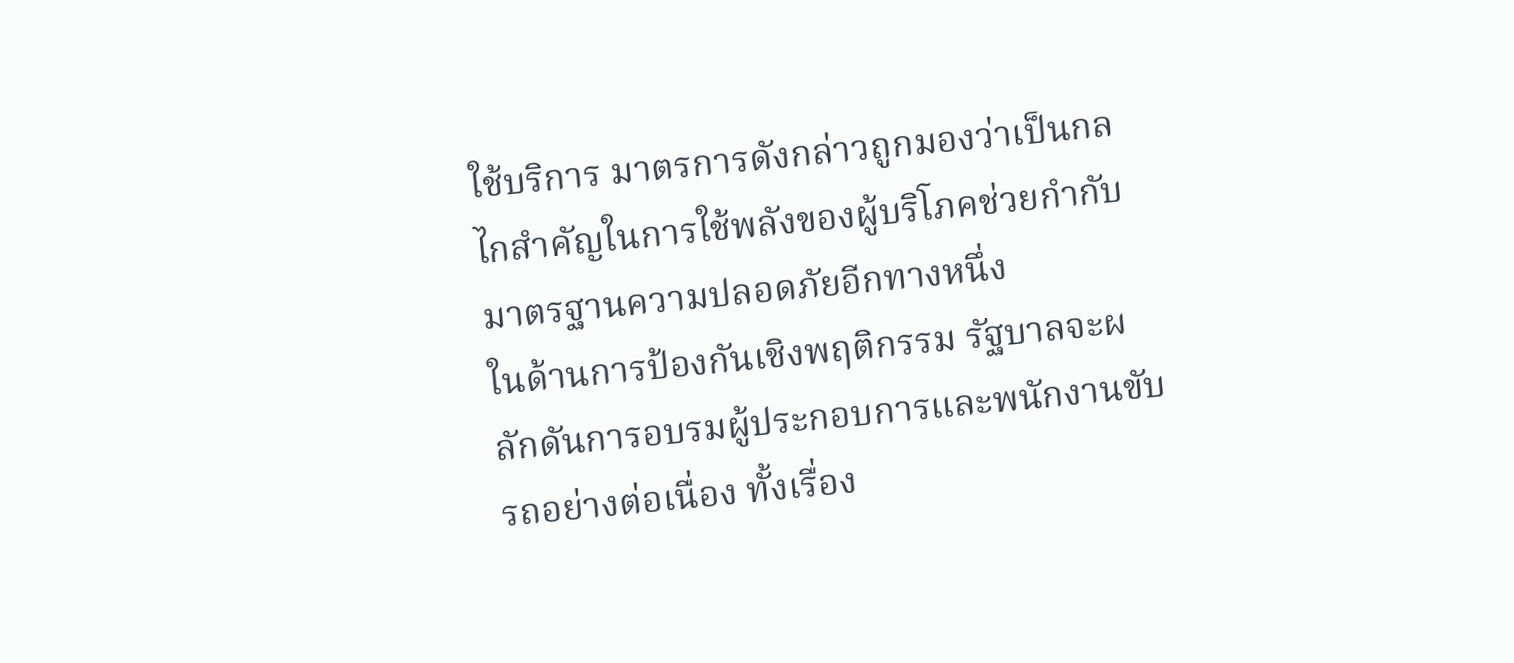ใช้บริการ มาตรการดังกล่าวถูกมองว่าเป็นกลไกสำคัญในการใช้พลังของผู้บริโภคช่วยกำกับมาตรฐานความปลอดภัยอีกทางหนึ่ง
ในด้านการป้องกันเชิงพฤติกรรม รัฐบาลจะผลักดันการอบรมผู้ประกอบการและพนักงานขับรถอย่างต่อเนื่อง ทั้งเรื่อง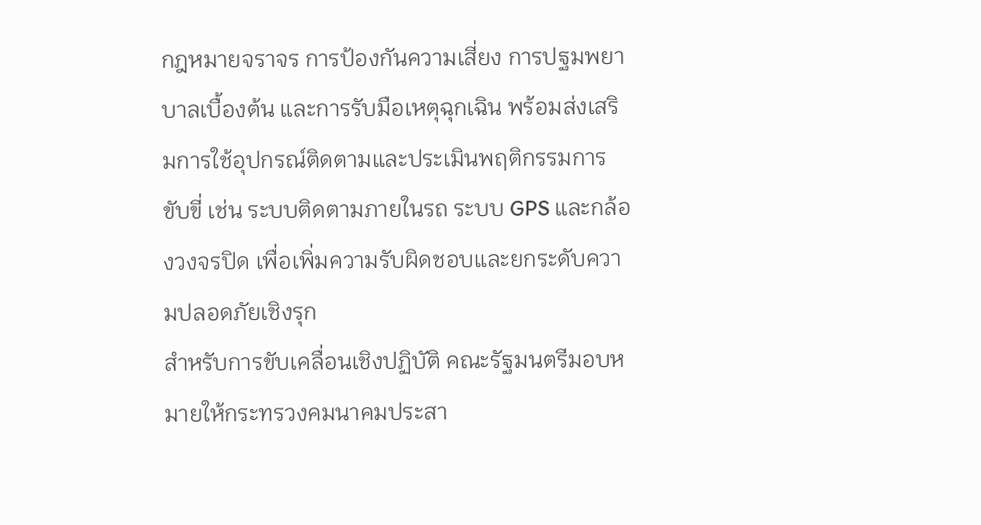กฎหมายจราจร การป้องกันความเสี่ยง การปฐมพยาบาลเบื้องต้น และการรับมือเหตุฉุกเฉิน พร้อมส่งเสริมการใช้อุปกรณ์ติดตามและประเมินพฤติกรรมการขับขี่ เช่น ระบบติดตามภายในรถ ระบบ GPS และกล้องวงจรปิด เพื่อเพิ่มความรับผิดชอบและยกระดับความปลอดภัยเชิงรุก
สำหรับการขับเคลื่อนเชิงปฏิบัติ คณะรัฐมนตรีมอบหมายให้กระทรวงคมนาคมประสา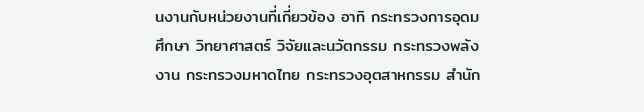นงานกับหน่วยงานที่เกี่ยวข้อง อาทิ กระทรวงการอุดมศึกษา วิทยาศาสตร์ วิจัยและนวัตกรรม กระทรวงพลังงาน กระทรวงมหาดไทย กระทรวงอุตสาหกรรม สำนัก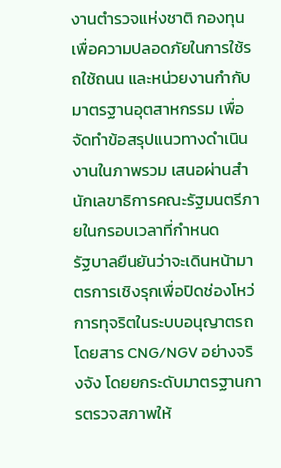งานตำรวจแห่งชาติ กองทุนเพื่อความปลอดภัยในการใช้รถใช้ถนน และหน่วยงานกำกับมาตรฐานอุตสาหกรรม เพื่อจัดทำข้อสรุปแนวทางดำเนินงานในภาพรวม เสนอผ่านสำนักเลขาธิการคณะรัฐมนตรีภายในกรอบเวลาที่กำหนด
รัฐบาลยืนยันว่าจะเดินหน้ามาตรการเชิงรุกเพื่อปิดช่องโหว่การทุจริตในระบบอนุญาตรถโดยสาร CNG/NGV อย่างจริงจัง โดยยกระดับมาตรฐานการตรวจสภาพให้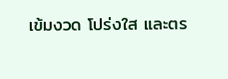เข้มงวด โปร่งใส และตร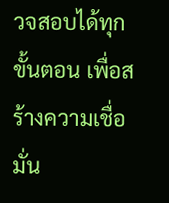วจสอบได้ทุกขั้นตอน เพื่อสร้างความเชื่อมั่น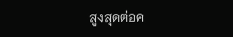สูงสุดต่อค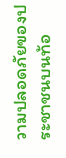วามปลอดภัยของประชาชนบนท้อ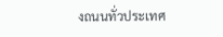งถนนทั่วประเทศ